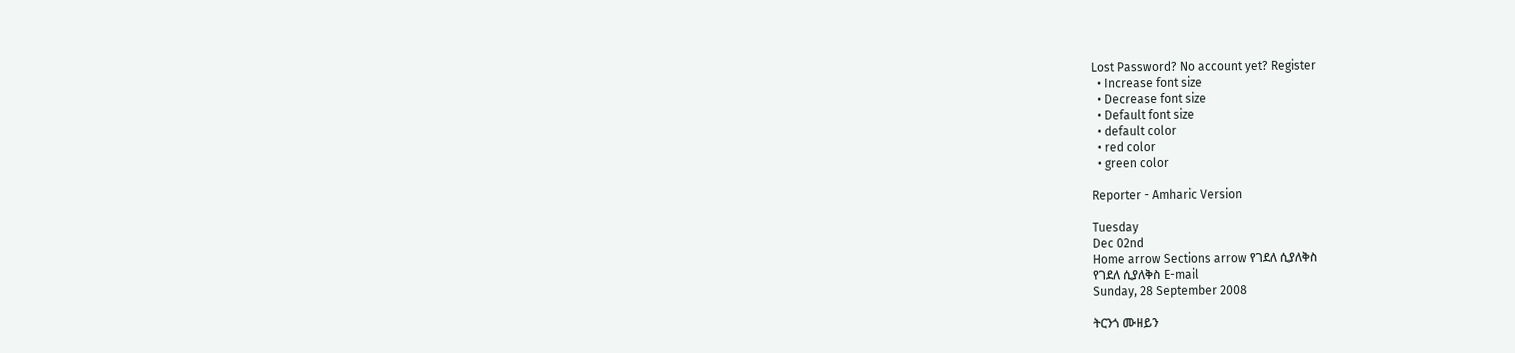Lost Password? No account yet? Register
  • Increase font size
  • Decrease font size
  • Default font size
  • default color
  • red color
  • green color

Reporter - Amharic Version

Tuesday
Dec 02nd
Home arrow Sections arrow የገደለ ሲያለቅስ
የገደለ ሲያለቅስ E-mail
Sunday, 28 September 2008

ትርንጎ ሙዘይን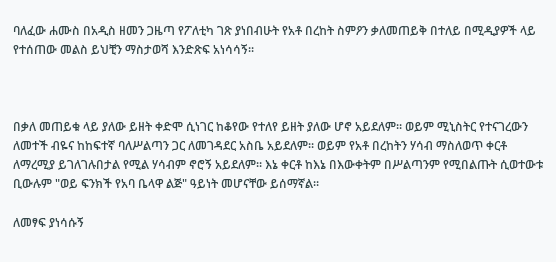ባለፈው ሐሙስ በአዲስ ዘመን ጋዜጣ የፖለቲካ ገጽ ያነበብሁት የአቶ በረከት ስምዖን ቃለመጠይቅ በተለይ በሚዲያዎች ላይ የተሰጠው መልስ ይህቺን ማስታወሻ እንድጽፍ አነሳሳኝ፡፡



በቃለ መጠይቁ ላይ ያለው ይዘት ቀድሞ ሲነገር ከቆየው የተለየ ይዘት ያለው ሆኖ አይደለም፡፡ ወይም ሚኒስትር የተናገረውን ለመተች ብዬና ከከፍተኛ ባለሥልጣን ጋር ለመገዳደር አስቤ አይደለም፡፡ ወይም የአቶ በረከትን ሃሳብ ማስለወጥ ቀርቶ ለማረሚያ ይገለገሉበታል የሚል ሃሳብም ኖሮኝ አይደለም፡፡ እኔ ቀርቶ ከእኔ በእውቀትም በሥልጣንም የሚበልጡት ሲወተውቱ ቢውሉም "ወይ ፍንክች የአባ ቤላዋ ልጅ" ዓይነት መሆናቸው ይሰማኛል፡፡

ለመፃፍ ያነሳሱኝ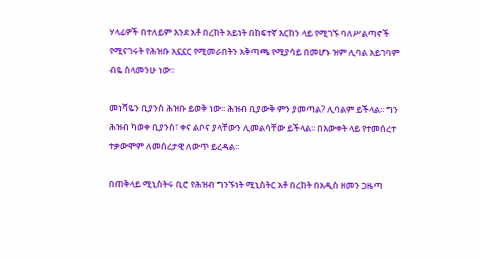ሃላፊዎች በተለይም እንደ አቶ በረከት አይነት በከፍተኛ እርከን ላይ የሚገኙ ባለሥልጣኖች የሚናገሩት የሕዝቡ አኗኗር የሚመራበትን አቅጣጫ የሚያሳይ በመሆኑ ዝም ሊባል አይገባም ብዬ ስላመንሁ ነው፡፡

መነሻዬን ቢያንስ ሕዝቡ ይወቅ ነው፡፡ ሕዝብ ቢያውቅ ምን ያመጣል? ሊባልም ይችላል፡፡ ግን ሕዝብ ካወቀ ቢያንስ፣ ቀና ልቦና ያላቸውን ሊመልሳቸው ይችላል፡፡ በእውቀት ላይ የተመሰረተ ተቃውሞም ለመሰረታዊ ለውጥ ይረዳል፡፡

በጠቅላይ ሚኒስትሩ ቢሮ የሕዝብ ግንኙነት ሚኒስትር አቶ በረከት በአዲስ ዘመን ጋዜጣ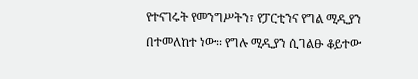የተናገሩት የመንግሥትን፣ የፓርቲንና የግል ሚዲያን በተመለከተ ነው፡፡ የግሉ ሚዲያን ሲገልፁ ቆይተው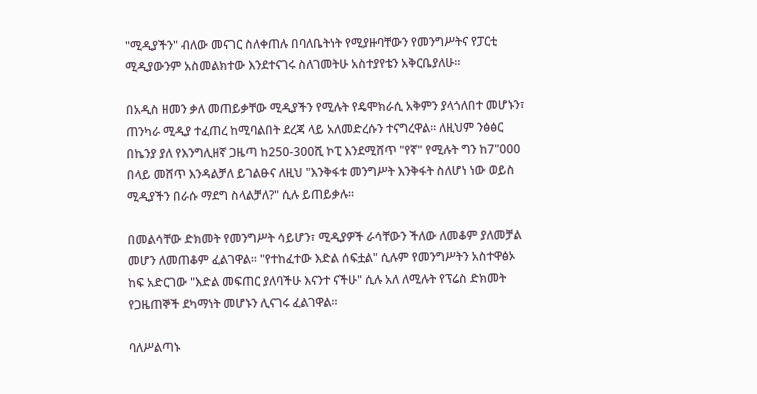"ሚዲያችን" ብለው መናገር ስለቀጠሉ በባለቤትነት የሚያዙባቸውን የመንግሥትና የፓርቲ ሚዲያውንም አስመልክተው እንደተናገሩ ስለገመትሁ አስተያየቴን አቅርቤያለሁ፡፡

በአዲስ ዘመን ቃለ መጠይቃቸው ሚዲያችን የሚሉት የዴሞክራሲ አቅምን ያላጎለበተ መሆኑን፣ ጠንካራ ሚዲያ ተፈጠረ ከሚባልበት ደረጃ ላይ አለመድረሱን ተናግረዋል፡፡ ለዚህም ንፅፅር በኬንያ ያለ የእንግሊዘኛ ጋዜጣ ከ250-300ሺ ኮፒ እንደሚሸጥ "የኛ" የሚሉት ግን ከ7"000 በላይ መሸጥ እንዳልቻለ ይገልፁና ለዚህ "እንቅፋቱ መንግሥት እንቅፋት ስለሆነ ነው ወይስ ሚዲያችን በራሱ ማደግ ስላልቻለ?" ሲሉ ይጠይቃሉ፡፡

በመልሳቸው ድክመት የመንግሥት ሳይሆን፣ ሚዲያዎች ራሳቸውን ችለው ለመቆም ያለመቻል መሆን ለመጠቆም ፈልገዋል፡፡ "የተከፈተው እድል ሰፍቷል" ሲሉም የመንግሥትን አስተዋፅኦ ከፍ አድርገው "እድል መፍጠር ያለባችሁ እናንተ ናችሁ" ሲሉ አለ ለሚሉት የፕሬስ ድክመት የጋዜጠኞች ደካማነት መሆኑን ሊናገሩ ፈልገዋል፡፡

ባለሥልጣኑ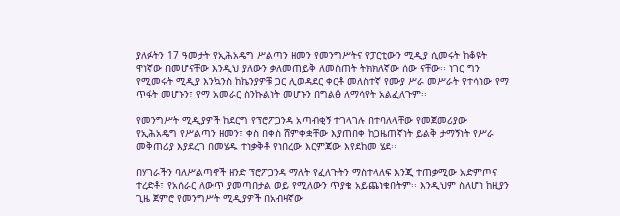ያለፉትን 17 ዓመታት የኢሕአዴግ ሥልጣን ዘመን የመንግሥትና የፓርቲውን ሚዲያ ሲመሩት ከቆዩት ዋነኛው በመሆናቸው እንዲህ ያለውን ቃለመጠይቅ ለመስጠት ትክክለኛው ሰው ናቸው፡፡ ነገር ግን የሚመሩት ሚዲያ እንኳንስ ከኬንያዎቹ ጋር ሊወዳደር ቀርቶ መለስተኛ የሙያ ሥራ መሥራት የተሳነው የማ ጥፋት መሆኑን፣ የማ አመራር ስንኩልነት መሆኑን በግልፅ ለማሳየት አልፈለጉም፡፡

የመንግሥት ሚዲያዎች ከደርግ የፕሮፖጋንዳ አጣብቂኝ ተገላገሉ በተባለላቸው የመጀመሪያው የኢሕአዴግ የሥልጣን ዘመን፣ ቀስ በቀስ ሸምቀቋቸው እያጠበቀ ከጋዜጠኛነት ይልቅ ታማኝነት የሥራ መቅጠሪያ እያደረገ በመሄዱ ተነቃቅቶ የነበረው እርምጃው እየደከመ ሄደ፡፡

በሃገራችን ባለሥልጣኖች ዘንድ ፕሮፖጋንዳ ማለት የፈለጉትን ማስተላለፍ እንጂ ተጠቃሚው አድምጦና ተረድቶ፣ የአሰራር ለውጥ ያመጣበታል ወይ የሚለውን ጥያቄ አይጨነቁበትም፡፡ እንዲህም ስለሆነ ከዚያን ጊዜ ጀምሮ የመንግሥት ሚዲያዎች በአብዛኛው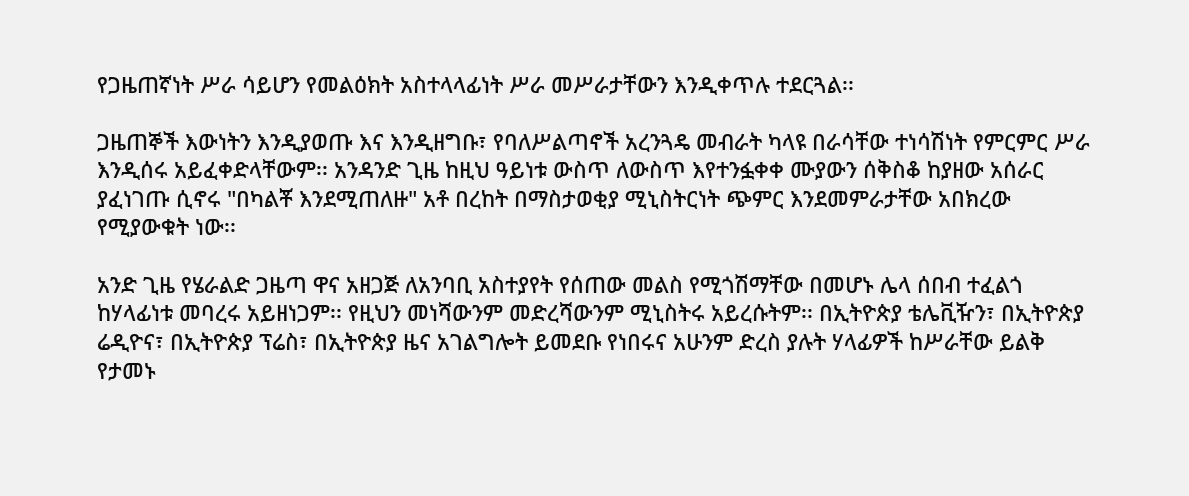የጋዜጠኛነት ሥራ ሳይሆን የመልዕክት አስተላላፊነት ሥራ መሥራታቸውን እንዲቀጥሉ ተደርጓል፡፡

ጋዜጠኞች እውነትን እንዲያወጡ እና እንዲዘግቡ፣ የባለሥልጣኖች አረንጓዴ መብራት ካላዩ በራሳቸው ተነሳሽነት የምርምር ሥራ እንዲሰሩ አይፈቀድላቸውም፡፡ አንዳንድ ጊዜ ከዚህ ዓይነቱ ውስጥ ለውስጥ እየተንፏቀቀ ሙያውን ሰቅስቆ ከያዘው አሰራር ያፈነገጡ ሲኖሩ "በካልቾ እንደሚጠለዙ" አቶ በረከት በማስታወቂያ ሚኒስትርነት ጭምር እንደመምራታቸው አበክረው የሚያውቁት ነው፡፡

አንድ ጊዜ የሄራልድ ጋዜጣ ዋና አዘጋጅ ለአንባቢ አስተያየት የሰጠው መልስ የሚጎሽማቸው በመሆኑ ሌላ ሰበብ ተፈልጎ ከሃላፊነቱ መባረሩ አይዘነጋም፡፡ የዚህን መነሻውንም መድረሻውንም ሚኒስትሩ አይረሱትም፡፡ በኢትዮጵያ ቴሌቪዥን፣ በኢትዮጵያ ሬዲዮና፣ በኢትዮጵያ ፕሬስ፣ በኢትዮጵያ ዜና አገልግሎት ይመደቡ የነበሩና አሁንም ድረስ ያሉት ሃላፊዎች ከሥራቸው ይልቅ የታመኑ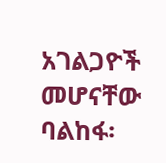አገልጋዮች መሆናቸው ባልከፋ፡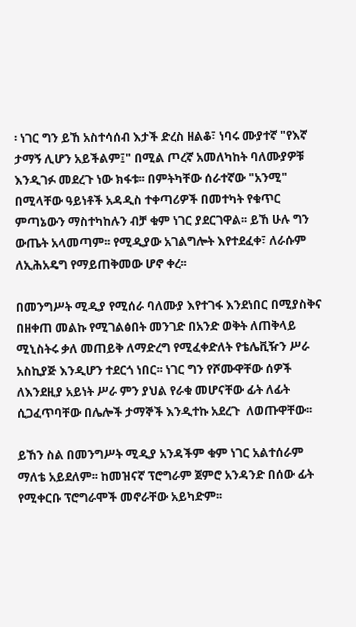፡ ነገር ግን ይኸ አስተሳሰብ እታች ድረስ ዘልቆ፣ ነባሩ ሙያተኛ "የእኛ ታማኝ ሊሆን አይችልም፤" በሚል ጦረኛ አመለካከት ባለሙያዎቹ እንዲገፉ መደረጉ ነው ክፋቱ፡፡ በምትካቸው ሰራተኛው "አንሚ" በሚላቸው ዓይነቶች አዳዲስ ተቀጣሪዎች በመተካት የቁጥር ምጣኔውን ማስተካከሉን ብቻ ቁም ነገር ያደርገዋል፡፡ ይኸ ሁሉ ግን ውጤት አላመጣም፡፡ የሚዲያው አገልግሎት እየተደፈቀ፣ ለራሱም ለኢሕአዴግ የማይጠቅመው ሆኖ ቀረ፡፡

በመንግሥት ሚዲያ የሚሰራ ባለሙያ እየተገፋ እንደነበር በሚያስቅና በዘቀጠ መልኩ የሚገልፅበት መንገድ በአንድ ወቅት ለጠቅላይ ሚኒስትሩ ቃለ መጠይቅ ለማድረግ የሚፈቀድለት የቴሌቪዥን ሥራ አስኪያጅ እንዲሆን ተደርጎ ነበር፡፡ ነገር ግን የሾሙዋቸው ሰዎች ለእንደዚያ አይነት ሥራ ምን ያህል የራቁ መሆናቸው ፊት ለፊት ሲጋፈጥባቸው በሌሎች ታማኞች እንዲተኩ አደረጉ  ለወጡዋቸው፡፡

ይኸን ስል በመንግሥት ሚዲያ አንዳችም ቁም ነገር አልተሰራም ማለቴ አይደለም፡፡ ከመዝናኛ ፕሮግራም ጀምሮ አንዳንድ በሰው ፊት የሚቀርቡ ፕሮግራሞች መኖራቸው አይካድም፡፡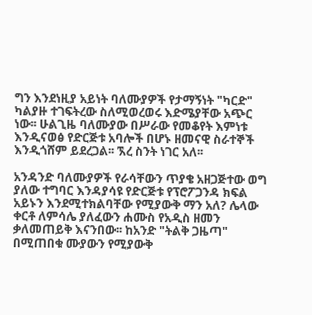ግን እንደነዚያ አይነት ባለሙያዎች የታማኝነት "ካርድ" ካልያዙ ተገፍትረው ስለሚወረወሩ እድሜያቸው አጭር ነው፡፡ ሁልጊዜ ባለሙያው በሥራው የመቆየት እምነቱ እንዲናወፅ የድርጅቱ አባሎች በሆኑ ዘመናዊ ስራተኞች እንዲጎሸም ይደረጋል፡፡ ኧረ ስንት ነገር አለ፡፡

አንዳንድ ባለሙያዎች የራሳቸውን ጥያቄ አዘጋጅተው ወግ ያለው ተግባር እንዳያሳዩ የድርጅቱ የፕሮፖጋንዳ ክፍል አይኑን እንደሚተክልባቸው የሚያውቅ ማን አለ? ሌላው ቀርቶ ለምሳሌ ያለፈውን ሐሙስ የአዲስ ዘመን ቃለመጠይቅ እናንበው፡፡ ከአንድ "ትልቅ ጋዜጣ" በሚጠበቁ ሙያውን የሚያውቅ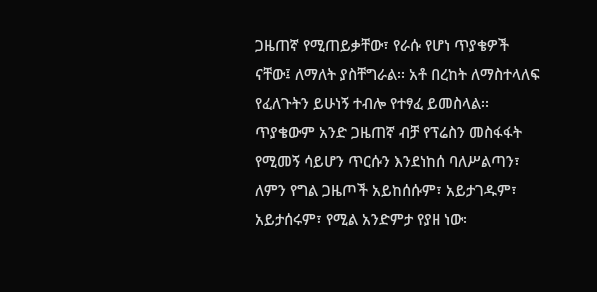ጋዜጠኛ የሚጠይቃቸው፣ የራሱ የሆነ ጥያቄዎች ናቸው፤ ለማለት ያስቸግራል፡፡ አቶ በረከት ለማስተላለፍ የፈለጉትን ይሁነኝ ተብሎ የተፃፈ ይመስላል፡፡ ጥያቄውም አንድ ጋዜጠኛ ብቻ የፕሬስን መስፋፋት የሚመኝ ሳይሆን ጥርሱን እንደነከሰ ባለሥልጣን፣ ለምን የግል ጋዜጦች አይከሰሱም፣ አይታገዱም፣ አይታሰሩም፣ የሚል አንድምታ የያዘ ነው፡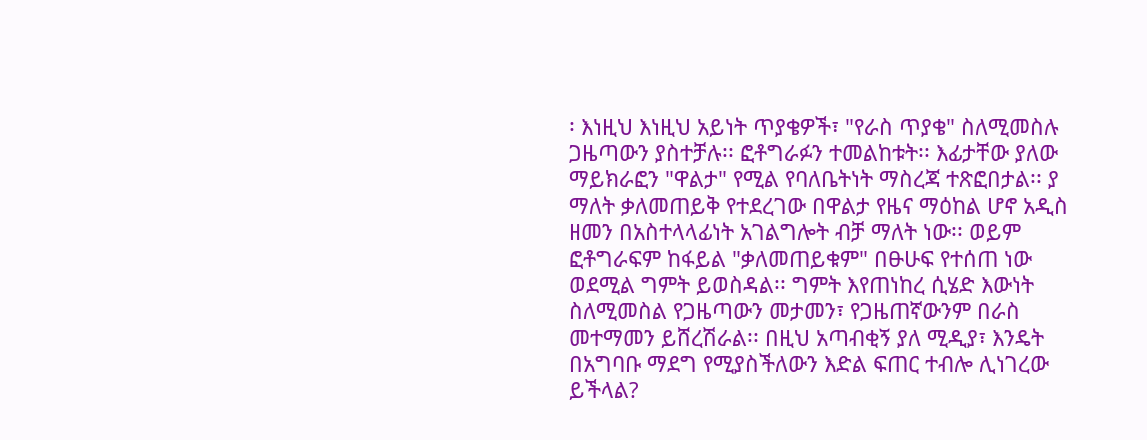፡ እነዚህ እነዚህ አይነት ጥያቄዎች፣ "የራስ ጥያቄ" ስለሚመስሉ ጋዜጣውን ያስተቻሉ፡፡ ፎቶግራፉን ተመልከቱት፡፡ እፊታቸው ያለው ማይክራፎን "ዋልታ" የሚል የባለቤትነት ማስረጃ ተጽፎበታል፡፡ ያ ማለት ቃለመጠይቅ የተደረገው በዋልታ የዜና ማዕከል ሆኖ አዲስ ዘመን በአስተላላፊነት አገልግሎት ብቻ ማለት ነው፡፡ ወይም ፎቶግራፍም ከፋይል "ቃለመጠይቁም" በፁሁፍ የተሰጠ ነው ወደሚል ግምት ይወስዳል፡፡ ግምት እየጠነከረ ሲሄድ እውነት ስለሚመስል የጋዜጣውን መታመን፣ የጋዜጠኛውንም በራስ መተማመን ይሸረሽራል፡፡ በዚህ አጣብቂኝ ያለ ሚዲያ፣ እንዴት በአግባቡ ማደግ የሚያስችለውን እድል ፍጠር ተብሎ ሊነገረው ይችላል?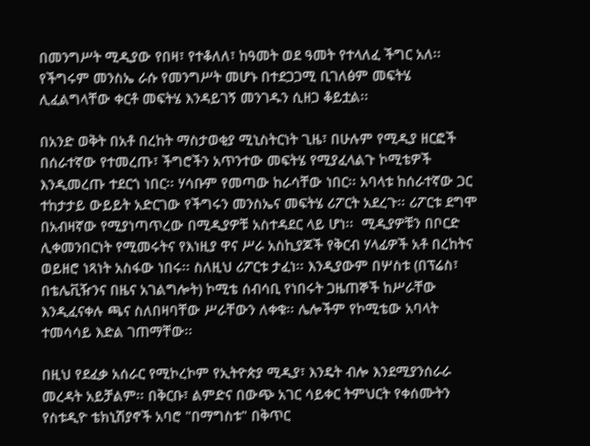በመንግሥት ሚዲያው የበዛ፣ የተቆለለ፣ ከዓመት ወደ ዓመት የተላለፈ ችግር አለ፡፡ የችግሩም መንስኤ ራሱ የመንግሥት መሆኑ በተደጋጋሚ ቢገለፅም መፍትሄ ሊፈልግላቸው ቀርቶ መፍትሄ እንዳይገኝ መንገዱን ሲዘጋ ቆይቷል፡፡

በአንድ ወቅት በአቶ በረከት ማስታወቂያ ሚኒስትርነት ጊዜ፣ በሁሉም የሚዲያ ዘርፎች በሰራተኛው የተመረጡ፣ ችግሮችን አጥንተው መፍትሄ የሚያፈላልጉ ኮሚቴዎች እንዲመረጡ ተደርጎ ነበር፡፡ ሃሳቡም የመጣው ከራሳቸው ነበር፡፡ አባላቱ ከሰራተኛው ጋር ተከታታይ ውይይት አድርገው የችግሩን መንስኤና መፍትሄ ሪፖርት አደረጉ፡፡ ሪፖርቱ ደግሞ በአብዛኛው የሚያነጣጥረው በሚዲያዎቹ አስተዳደር ላይ ሆነ፡፡  ሚዲያዎቹን በቦርድ ሊቀመንበርነት የሚመሩትና የእነዚያ ዋና ሥራ አስኪያጆች የቅርብ ሃላፊዎች አቶ በረከትና ወይዘሮ ነጻነት አስፋው ነበሩ፡፡ ስለዚህ ሪፖርቱ ታፈነ፡፡ እንዲያውም በሦስቱ (በፕሬስ፣ በቴሌቪዥንና በዜና አገልግሎት) ኮሚቴ ሰብሳቢ የነበሩት ጋዜጠኞች ከሥራቸው እንዲፈናቀሉ ጫና ስለበዛባቸው ሥራቸውን ለቀቁ፡፡ ሌሎችም የኮሚቴው አባላት ተመሳሳይ እድል ገጠማቸው፡፡

በዚህ የደፈቃ አሰራር የሚኮረኮም የኢትዮጵያ ሚዲያ፣ እንዴት ብሎ እንደሚያንሰራራ መረዳት አይቻልም፡፡ በቅርቡ፣ ልምድና በውጭ አገር ሳይቀር ትምህርት የቀሰሙትን የስቱዲዮ ቴክኒሽያኖች አባሮ "በማግስቱ" በቅጥር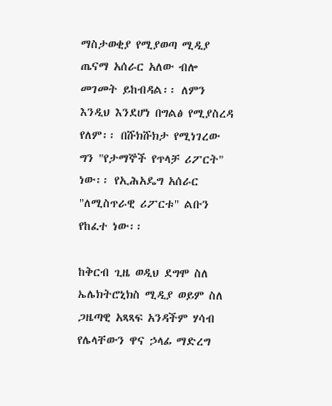ማስታወቂያ የሚያወጣ ሚዲያ ጤናማ አሰራር አለው ብሎ መገመት ይከብዳል፡፡ ለምን እንዲህ እንደሆነ በግልፅ የሚያስረዳ የለም፡፡ በሹክሹክታ የሚነገረው ግን "የታማኞች የጥላቻ ሪፖርት" ነው፡፡ የኢሕአዴግ አሰራር "ለሚስጥራዊ ሪፖርቱ" ልቡን የከፈተ ነው፡፡

ከቅርብ ጊዜ ወዲህ ደግሞ ስለ ኤሌክትሮኒክስ ሚዲያ ወይም ስለ ጋዜጣዊ አጻጻፍ አንዳችም ሃሳብ የሌላቸውን ዋና ኃላፊ ማድረግ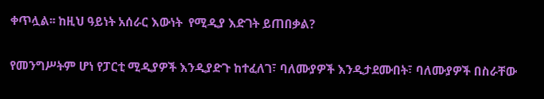ቀጥሏል፡፡ ከዚህ ዓይነት አሰራር እውነት  የሚዲያ እድገት ይጠበቃል?

የመንግሥትም ሆነ የፓርቲ ሚዲያዎች እንዲያድጉ ከተፈለገ፣ ባለሙያዎች እንዲታደሙበት፣ ባለሙያዎች በስራቸው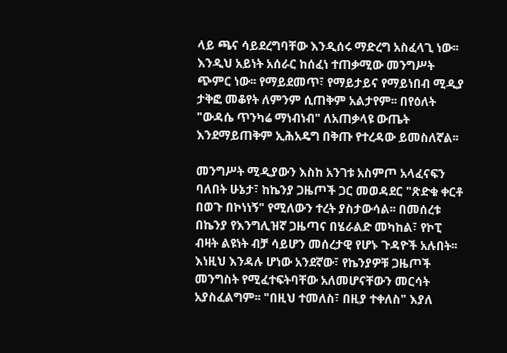ላይ ጫና ሳይደረግባቸው እንዲሰሩ ማድረግ አስፈላጊ ነው፡፡ እንዲህ አይነት አሰራር ከሰፈነ ተጠቃሚው መንግሥት ጭምር ነው፡፡ የማይደመጥ፣ የማይታይና የማይነበብ ሚዲያ ታቅፎ መቆየት ለምንም ሲጠቅም አልታየም፡፡ በየዕለት "ውዳሴ ጥንካሬ ማነብነብ" ለአጠቃላዩ ውጤት እንደማይጠቅም ኢሕአዴግ በቅጡ የተረዳው ይመስለኛል፡፡

መንግሥት ሚዲያውን እስከ አንገቱ አስምጦ አላፈናፍን ባለበት ሁኔታ፣ ከኬንያ ጋዜጦች ጋር መወዳደር "ጽድቁ ቀርቶ በወጉ በኮነነኝ" የሚለውን ተረት ያስታውሳል፡፡ በመሰረቱ በኬንያ የእንግሊዝኛ ጋዜጣና በሄራልድ መካከል፣ የኮፒ ብዛት ልዩነት ብቻ ሳይሆን መሰረታዊ የሆኑ ጉዳዮች አሉበት፡፡ እነዚህ እንዳሉ ሆነው አንደኛው፣ የኬንያዎቹ ጋዜጦች መንግስት የሚፈተፍትባቸው አለመሆናቸውን መርሳት አያስፈልግም፡፡ "በዚህ ተመለስ፣ በዚያ ተቀለስ" እያለ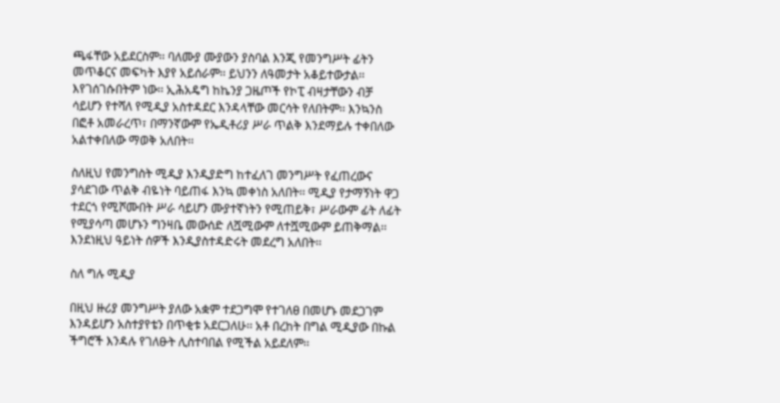ጫፋቸው አይደርስም፡፡ ባለሙያ ሙያውን ያስባል እንጂ የመንግሥት ፊትን መጥቆርና መፍካት እያየ አይሰራም፡፡ ይህንን ለዓመታት አቆይተውታል፡፡ እየገሰገሱበትም ነው፡፡ ኢሕአዴግ ከኬንያ ጋዜጦች የኮፒ ብዛታቸውን ብቻ ሳይሆን የተሻለ የሚዲያ አስተዳደር እንዳላቸው መርሳት የለበትም፡፡ እንኳንስ በፎቶ አመራረጥ፣ በማንኛውም የኤዲቶሪያ ሥራ ጥልቅ እንደማይሉ ተቀበለው አልተቀበለው ማወቅ አለበት፡፡

ስለዚህ የመንግስት ሚዲያ እንዲያድግ ከተፈለገ መንግሥት የፈጠረውና ያሳደገው ጥልቅ ብዬነት ባይጠፋ እንኳ መቀነስ አለበት፡፡ ሚዲያ የታማኝነት ዋጋ ተደርጎ የሚሾሙበት ሥራ ሳይሆን ሙያተኛነትን የሚጠይቅ፣ ሥራውም ፊት ለፊት የሚያሳጣ መሆኑን ግንዛቤ መውሰድ ለሿሚውም ለተሿሚውም ይጠቅማል፡፡ እንደነዚህ ዓይነት ሰዎች እንዲያስተዳድሩት መደረግ አለበት፡፡

ስለ ግሉ ሚዲያ

በዚህ ዙሪያ መንግሥት ያለው አቋም ተደጋግሞ የተገለፀ በመሆኑ መደጋገም እንዳይሆን አስተያየቴን በጥቂቱ አደርጋለሁ፡፡ አቶ በረከት በግል ሚዲያው በኩል ችግሮች እንዳሉ የገለፁት ሊስተባበል የሚችል አይደለም፡፡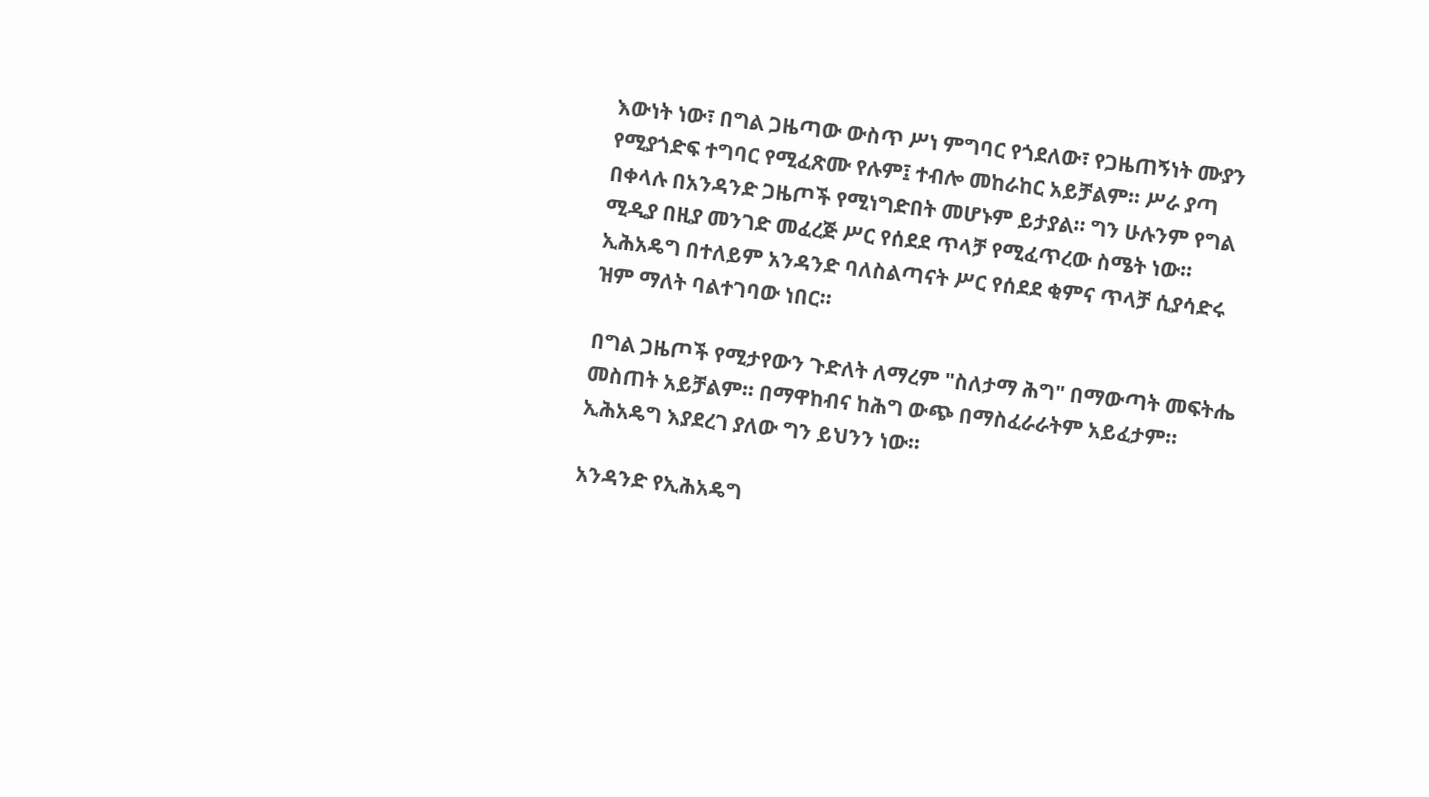እውነት ነው፣ በግል ጋዜጣው ውስጥ ሥነ ምግባር የጎደለው፣ የጋዜጠኝነት ሙያን የሚያጎድፍ ተግባር የሚፈጽሙ የሉም፤ ተብሎ መከራከር አይቻልም፡፡ ሥራ ያጣ በቀላሉ በአንዳንድ ጋዜጦች የሚነግድበት መሆኑም ይታያል፡፡ ግን ሁሉንም የግል ሚዲያ በዚያ መንገድ መፈረጅ ሥር የሰደደ ጥላቻ የሚፈጥረው ስሜት ነው፡፡ ኢሕአዴግ በተለይም አንዳንድ ባለስልጣናት ሥር የሰደደ ቂምና ጥላቻ ሲያሳድሩ ዝም ማለት ባልተገባው ነበር፡፡

በግል ጋዜጦች የሚታየውን ጉድለት ለማረም "ስለታማ ሕግ" በማውጣት መፍትሔ መስጠት አይቻልም፡፡ በማዋከብና ከሕግ ውጭ በማስፈራራትም አይፈታም፡፡ ኢሕአዴግ እያደረገ ያለው ግን ይህንን ነው፡፡

አንዳንድ የኢሕአዴግ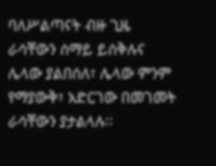ባለሥልጣናት ብዙ ጊዜ ራሳቸውን ሰማይ ይሰቅሉና ሌላው ያልበሰለ፣ ሌላው ምንም የማያውቅ፣ አድርገው በመገመት ራሳቸውን ያታልላሉ፡፡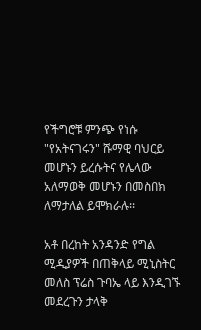የችግሮቹ ምንጭ የነሱ "የአትናገሩን" ሹማዊ ባህርይ መሆኑን ይረሱትና የሌላው አለማወቅ መሆኑን በመስበክ ለማታለል ይሞክራሉ፡፡

አቶ በረከት አንዳንድ የግል ሚዲያዎች በጠቅላይ ሚኒስትር መለስ ፕሬስ ጉባኤ ላይ እንዲገኙ መደረጉን ታላቅ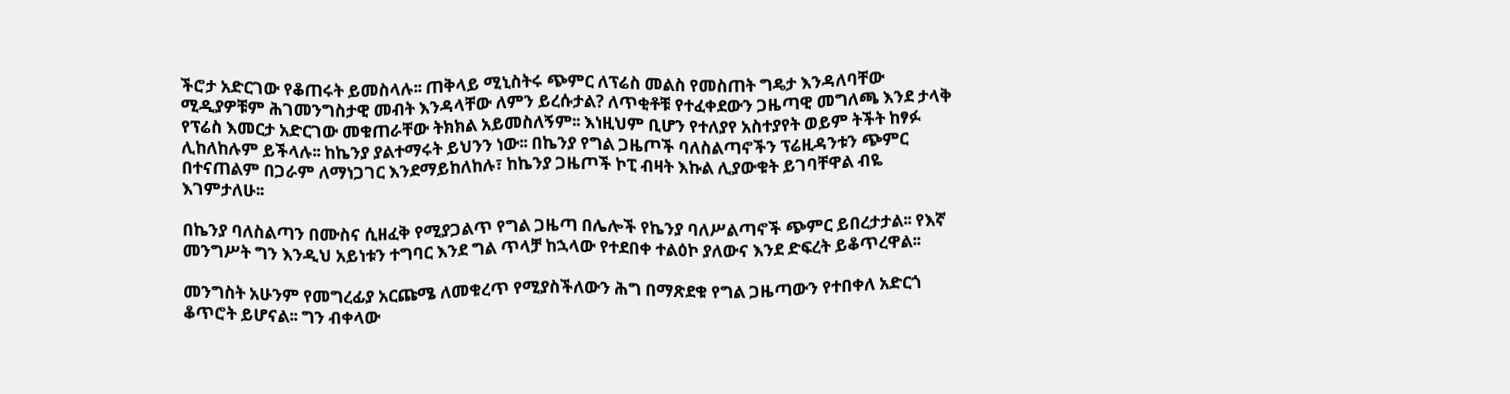ችሮታ አድርገው የቆጠሩት ይመስላሉ፡፡ ጠቅላይ ሚኒስትሩ ጭምር ለፕሬስ መልስ የመስጠት ግዴታ እንዳለባቸው ሚዲያዎቹም ሕገመንግስታዊ መብት እንዳላቸው ለምን ይረሱታል? ለጥቂቶቹ የተፈቀደውን ጋዜጣዊ መግለጫ እንደ ታላቅ የፕሬስ እመርታ አድርገው መቁጠራቸው ትክክል አይመስለኝም፡፡ እነዚህም ቢሆን የተለያየ አስተያየት ወይም ትችት ከፃፉ ሊከለከሉም ይችላሉ፡፡ ከኬንያ ያልተማሩት ይህንን ነው፡፡ በኬንያ የግል ጋዜጦች ባለስልጣኖችን ፕሬዚዳንቱን ጭምር በተናጠልም በጋራም ለማነጋገር እንደማይከለከሉ፣ ከኬንያ ጋዜጦች ኮፒ ብዛት እኩል ሊያውቁት ይገባቸዋል ብዬ እገምታለሁ፡፡

በኬንያ ባለስልጣን በሙስና ሲዘፈቅ የሚያጋልጥ የግል ጋዜጣ በሌሎች የኬንያ ባለሥልጣኖች ጭምር ይበረታታል፡፡ የእኛ መንግሥት ግን እንዲህ አይነቱን ተግባር እንደ ግል ጥላቻ ከኋላው የተደበቀ ተልዕኮ ያለውና እንደ ድፍረት ይቆጥረዋል፡፡

መንግስት አሁንም የመግረፊያ አርጩሜ ለመቁረጥ የሚያስችለውን ሕግ በማጽደቁ የግል ጋዜጣውን የተበቀለ አድርጎ ቆጥሮት ይሆናል፡፡ ግን ብቀላው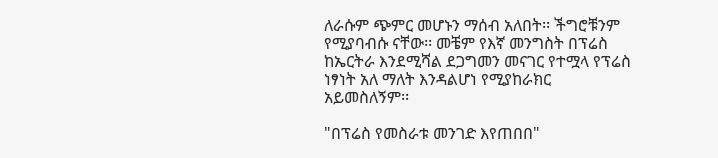ለራሱም ጭምር መሆኑን ማሰብ አለበት፡፡ ችግሮቹንም የሚያባብሱ ናቸው፡፡ መቼም የእኛ መንግስት በፕሬስ ከኤርትራ እንደሚሻል ደጋግመን መናገር የተሟላ የፕሬስ ነፃነት አለ ማለት እንዳልሆነ የሚያከራክር አይመስለኝም፡፡

"በፕሬስ የመስራቱ መንገድ እየጠበበ"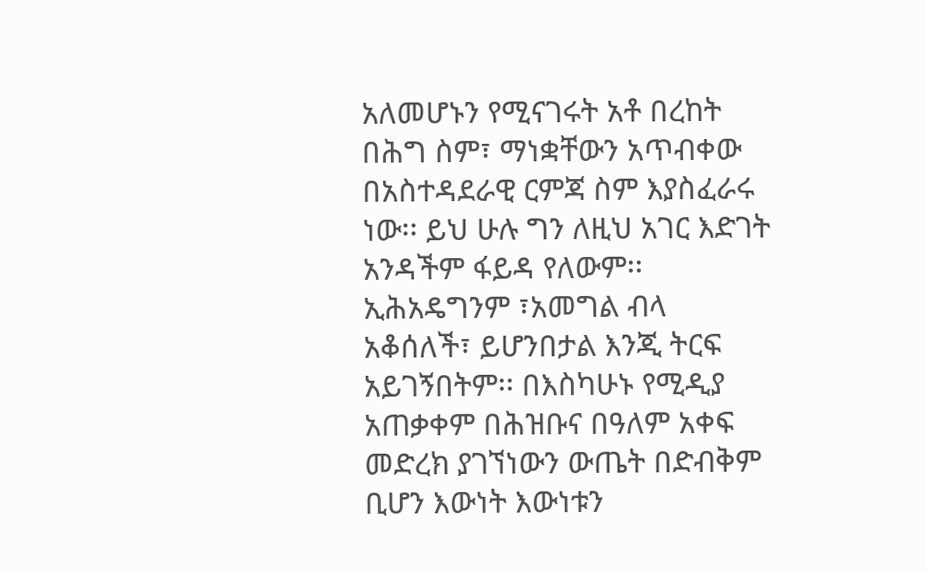አለመሆኑን የሚናገሩት አቶ በረከት በሕግ ስም፣ ማነቋቸውን አጥብቀው በአስተዳደራዊ ርምጃ ስም እያስፈራሩ ነው፡፡ ይህ ሁሉ ግን ለዚህ አገር እድገት አንዳችም ፋይዳ የለውም፡፡ ኢሕአዴግንም ፣አመግል ብላ አቆሰለች፣ ይሆንበታል እንጂ ትርፍ አይገኝበትም፡፡ በእስካሁኑ የሚዲያ አጠቃቀም በሕዝቡና በዓለም አቀፍ መድረክ ያገኘነውን ውጤት በድብቅም ቢሆን እውነት እውነቱን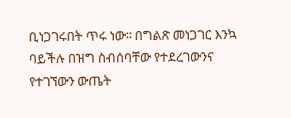ቢነጋገሩበት ጥሩ ነው፡፡ በግልጽ መነጋገር እንኳ ባይችሉ በዝግ ስብሰባቸው የተደረገውንና የተገኘውን ውጤት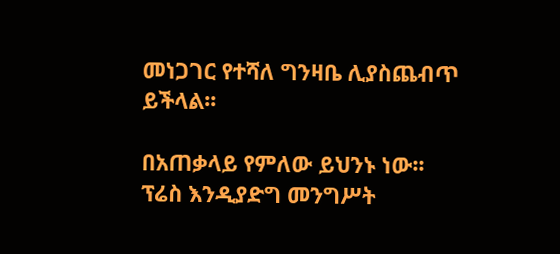መነጋገር የተሻለ ግንዛቤ ሊያስጨብጥ ይችላል፡፡

በአጠቃላይ የምለው ይህንኑ ነው፡፡ ፕሬስ እንዲያድግ መንግሥት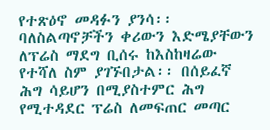የተጽዕኖ መዳፉን ያንሳ፡፡ ባለስልጣኖቻችን ቀሪውን እድሜያቸውን ለፕሬስ ማደግ ቢሰሩ ከእስከዛሬው የተሻለ ስም ያገኙበታል፡፡ በሰይፈኛ ሕግ ሳይሆን በሚያስተምር ሕግ የሚተዳደር ፕሬስ ለመፍጠር መጣር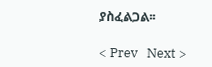ያስፈልጋል፡፡

< Prev   Next >